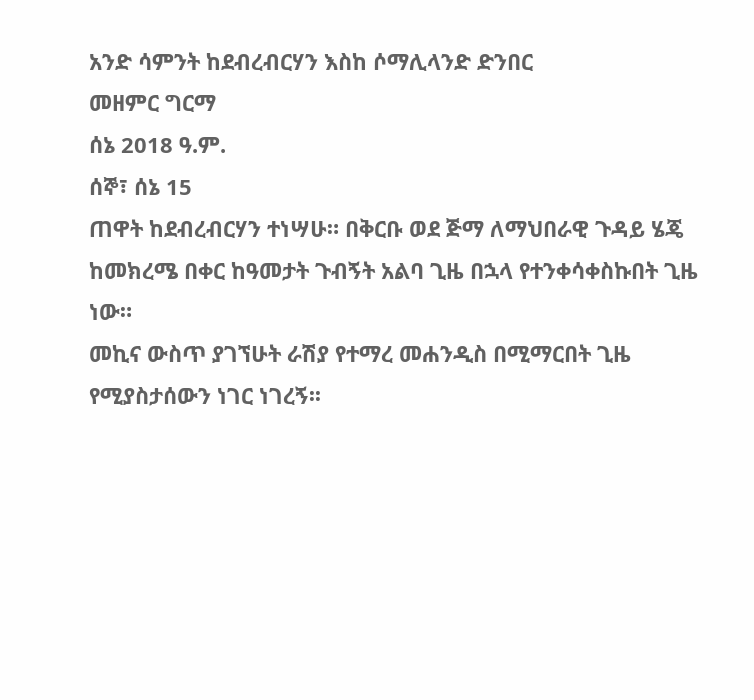አንድ ሳምንት ከደብረብርሃን እስከ ሶማሊላንድ ድንበር
መዘምር ግርማ
ሰኔ 2018 ዓ.ም.
ሰኞ፣ ሰኔ 15
ጠዋት ከደብረብርሃን ተነሣሁ። በቅርቡ ወደ ጅማ ለማህበራዊ ጉዳይ ሄጄ ከመክረሜ በቀር ከዓመታት ጉብኝት አልባ ጊዜ በኋላ የተንቀሳቀስኩበት ጊዜ ነው።
መኪና ውስጥ ያገኘሁት ራሽያ የተማረ መሐንዲስ በሚማርበት ጊዜ የሚያስታሰውን ነገር ነገረኝ፡፡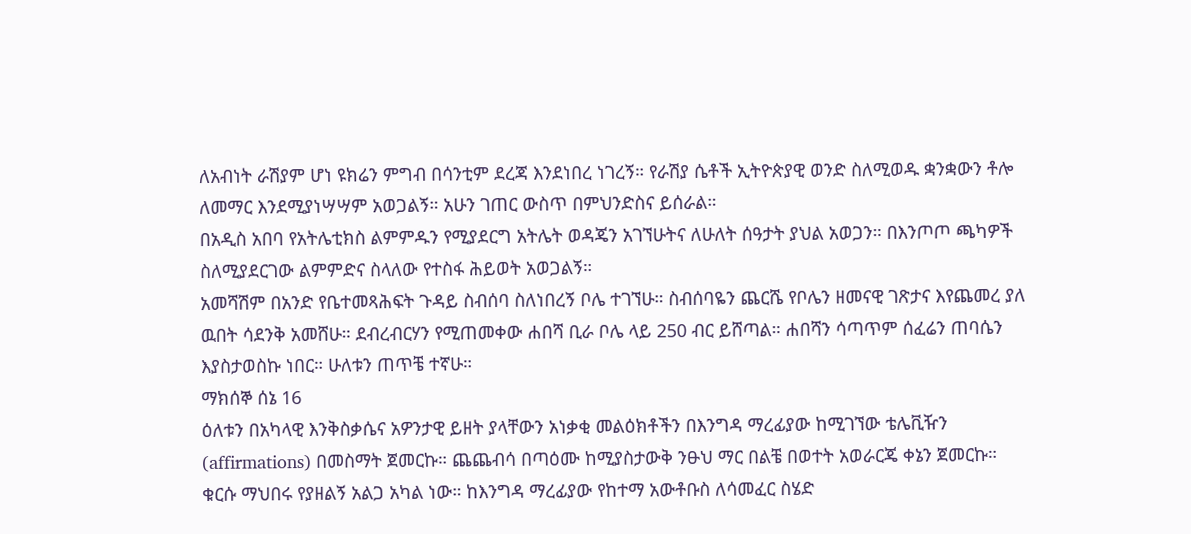ለአብነት ራሽያም ሆነ ዩክሬን ምግብ በሳንቲም ደረጃ እንደነበረ ነገረኝ። የራሽያ ሴቶች ኢትዮጵያዊ ወንድ ስለሚወዱ ቋንቋውን ቶሎ ለመማር እንደሚያነሣሣም አወጋልኝ። አሁን ገጠር ውስጥ በምህንድስና ይሰራል።
በአዲስ አበባ የአትሌቲክስ ልምምዱን የሚያደርግ አትሌት ወዳጄን አገኘሁትና ለሁለት ሰዓታት ያህል አወጋን። በእንጦጦ ጫካዎች ስለሚያደርገው ልምምድና ስላለው የተስፋ ሕይወት አወጋልኝ።
አመሻሽም በአንድ የቤተመጻሕፍት ጉዳይ ስብሰባ ስለነበረኝ ቦሌ ተገኘሁ። ስብሰባዬን ጨርሼ የቦሌን ዘመናዊ ገጽታና እየጨመረ ያለ ዉበት ሳደንቅ አመሸሁ። ደብረብርሃን የሚጠመቀው ሐበሻ ቢራ ቦሌ ላይ 250 ብር ይሸጣል። ሐበሻን ሳጣጥም ሰፈሬን ጠባሴን እያስታወስኩ ነበር። ሁለቱን ጠጥቼ ተኛሁ።
ማክሰኞ ሰኔ 16
ዕለቱን በአካላዊ እንቅስቃሴና አዎንታዊ ይዘት ያላቸውን አነቃቂ መልዕክቶችን በእንግዳ ማረፊያው ከሚገኘው ቴሌቪዥን (affirmations) በመስማት ጀመርኩ። ጨጨብሳ በጣዕሙ ከሚያስታውቅ ንፁህ ማር በልቼ በወተት አወራርጄ ቀኔን ጀመርኩ። ቁርሱ ማህበሩ የያዘልኝ አልጋ አካል ነው። ከእንግዳ ማረፊያው የከተማ አውቶቡስ ለሳመፈር ስሄድ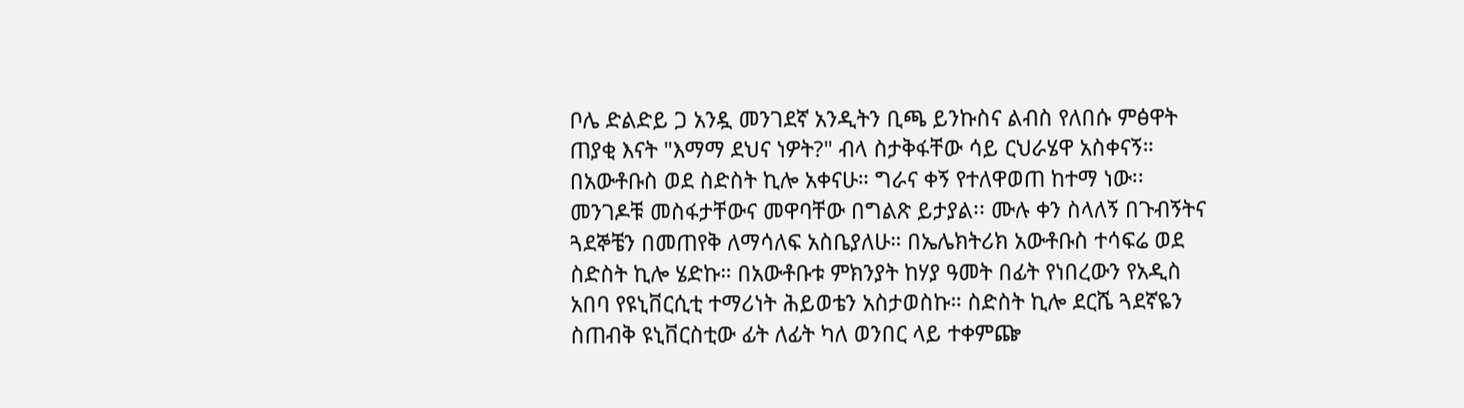ቦሌ ድልድይ ጋ አንዷ መንገደኛ አንዲትን ቢጫ ይንኩስና ልብስ የለበሱ ምፅዋት ጠያቂ እናት "እማማ ደህና ነዎት?" ብላ ስታቅፋቸው ሳይ ርህራሄዋ አስቀናኝ። በአውቶቡስ ወደ ስድስት ኪሎ አቀናሁ። ግራና ቀኝ የተለዋወጠ ከተማ ነው፡፡ መንገዶቹ መስፋታቸውና መዋባቸው በግልጽ ይታያል፡፡ ሙሉ ቀን ስላለኝ በጉብኝትና ጓደኞቼን በመጠየቅ ለማሳለፍ አስቤያለሁ። በኤሌክትሪክ አውቶቡስ ተሳፍሬ ወደ ስድስት ኪሎ ሄድኩ። በአውቶቡቱ ምክንያት ከሃያ ዓመት በፊት የነበረውን የአዲስ አበባ የዩኒቨርሲቲ ተማሪነት ሕይወቴን አስታወስኩ። ስድስት ኪሎ ደርሼ ጓደኛዬን ስጠብቅ ዩኒቨርስቲው ፊት ለፊት ካለ ወንበር ላይ ተቀምጬ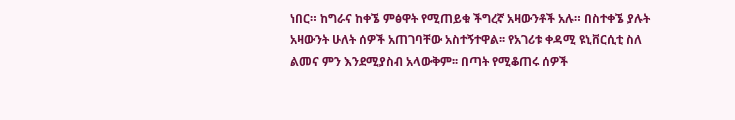ነበር። ከግራና ከቀኜ ምፅዋት የሚጠይቁ ችግረኛ አዛውንቶች አሉ። በስተቀኜ ያሉት አዛውንት ሁለት ሰዎች አጠገባቸው አስተኝተዋል፡፡ የአገሪቱ ቀዳሚ ዩኒቨርሲቲ ስለ ልመና ምን እንደሚያስብ አላውቅም፡፡ በጣት የሚቆጠሩ ሰዎች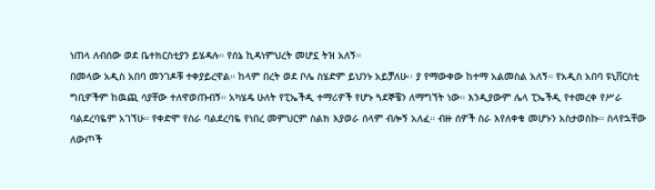ነጠላ ለብሰው ወደ ቤተክርስቲያን ይሄዳሉ። የሰኔ ኪዳነምህረት መሆኗ ትዝ አለኝ።
በመላው አዲስ አበባ መንገዶቹ ተቀያይረዋል። ከላም በረት ወደ ቦሌ ስሄድም ይህንኑ አይቻለሁ፡፡ ያ የማውቀው ከተማ አልመስል አለኝ። የአዲስ አበባ ዩኒቨርስቲ ግቢዎችም ከዉጪ ሳያቸው ተለዋወጡብኝ። አካሄዴ ሁለት የፒኤችዲ ተማሪዎች የሆኑ ጓደኞቼን ለማግኘት ነው። እንዲያውም ሌላ ፒኤችዲ የተመረቀ የሥራ ባልደረባዬም አገኘሁ። የቀድሞ የስራ ባልደረባዬ የነበረ መምህርም ስልክ እያወራ ሰላም ብሎኝ አለፈ። ብዙ ሰዎች ስራ እየለቀቁ መሆኑን አስታወስኩ። ስላየኋቸው ለውጦች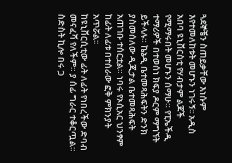ጓደኞቼን ስጠይቃቸው እነሱም እየተመለከቱት መሆኑን ነገሩኝ፡፡ አዲስ አበባ ዩኒቨርስቲ የሃብታም ልጆች የሚማሩበት መሆኑን ሰማሁ። የፒኤችዲ ተማሪዎች በተወሰነ ክፍያ ዶርም ማግኘት ይችላሉ። ኬኔዲ ቤተመጻሕፍትን ድንክ ያስመሰለው ዲጂታል ቤተመጻሕፍት አጠገቡ ተሰርቷል። ነባሩ የኦሲአር ህንፃም ከፊት ለፊቱ በተሰራው ፎቅ ምክንያት አጥሯል፡፡
ከዩኒቨርሲቲው ፊት ለፊት የነበረችው ድባብ መናፈሻ የለችም። ያ ሰፊ ግራር ተቆርጧል። ስድስት ኪሎ በሩ ጋ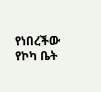የነበረችው የኮካ ቤት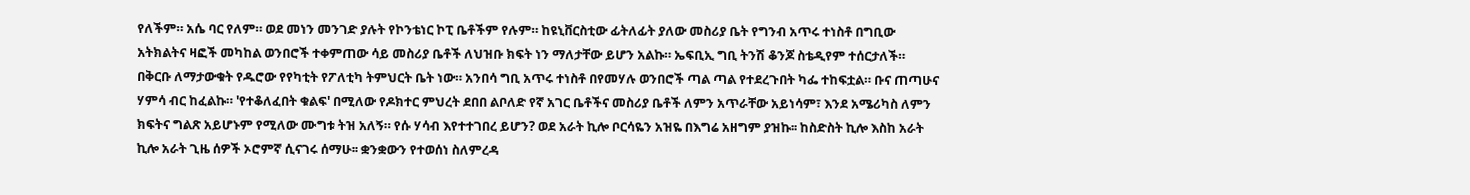የለችም። አሴ ባር የለም። ወደ መነን መንገድ ያሉት የኮንቴነር ኮፒ ቤቶችም የሉም። ከዩኒቨርስቲው ፊትለፊት ያለው መስሪያ ቤት የግንብ አጥሩ ተነስቶ በግቢው አትክልትና ዛፎች መካከል ወንበሮች ተቀምጠው ሳይ መስሪያ ቤቶች ለህዝቡ ክፍት ነን ማለታቸው ይሆን አልኩ። ኤፍቢኢ ግቢ ትንሽ ቆንጆ ስቴዲየም ተሰርታለች። በቅርቡ ለማታውቁት የዱሮው የየካቲት የፖለቲካ ትምህርት ቤት ነው። አንበሳ ግቢ አጥሩ ተነስቶ በየመሃሉ ወንበሮች ጣል ጣል የተደረጉበት ካፌ ተከፍቷል። ቡና ጠጣሁና ሃምሳ ብር ከፈልኩ። 'የተቆለፈበት ቁልፍ' በሚለው የዶክተር ምህረት ደበበ ልቦለድ የኛ አገር ቤቶችና መስሪያ ቤቶች ለምን አጥራቸው አይነሳም፣ እንደ አሜሪካስ ለምን ክፍትና ግልጽ አይሆኑም የሚለው ሙግቱ ትዝ አለኝ። የሱ ሃሳብ እየተተገበረ ይሆን? ወደ አራት ኪሎ ቦርሳዬን አዝዬ በእግሬ አዘግም ያዝኩ፡፡ ከስድስት ኪሎ እስከ አራት ኪሎ አራት ጊዜ ሰዎች ኦሮምኛ ሲናገሩ ሰማሁ፡፡ ቋንቋውን የተወሰነ ስለምረዳ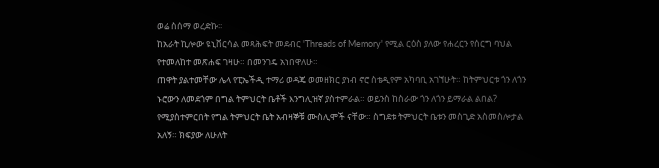ወሬ ስሰማ ወረድኩ፡፡
ከአራት ኪሎው ዩኒቨርሳል መጻሕፍት መደብር 'Threads of Memory' የሚል ርዕስ ያለው የሐረርን የሰርግ ባህል የተመለከተ መጽሐፍ ገዛሁ። በመንገዴ አነበዋለሁ።
ጠዋት ያልተመቸው ሌላ የፒኤችዲ ተማሪ ወዳጄ ወመዘክር ያነብ ኖሮ ስቴዲየም አካባቢ አገኘሁት። ከትምህርቱ ጎን ለጎን ኑሮውን ለመደጎም በግል ትምህርት ቤቶች እንግሊዝኛ ያስተምራል። ወይንስ ከስራው ጎን ለጎን ይማራል ልበል? የሚያስተምርበት የግል ትምህርት ቤት አብዛኞቹ ሙስሊሞች ናቸው። ስግደቱ ትምህርት ቤቱን መስጊድ አስመስሎታል አለኝ። ክፍያው ለሁለት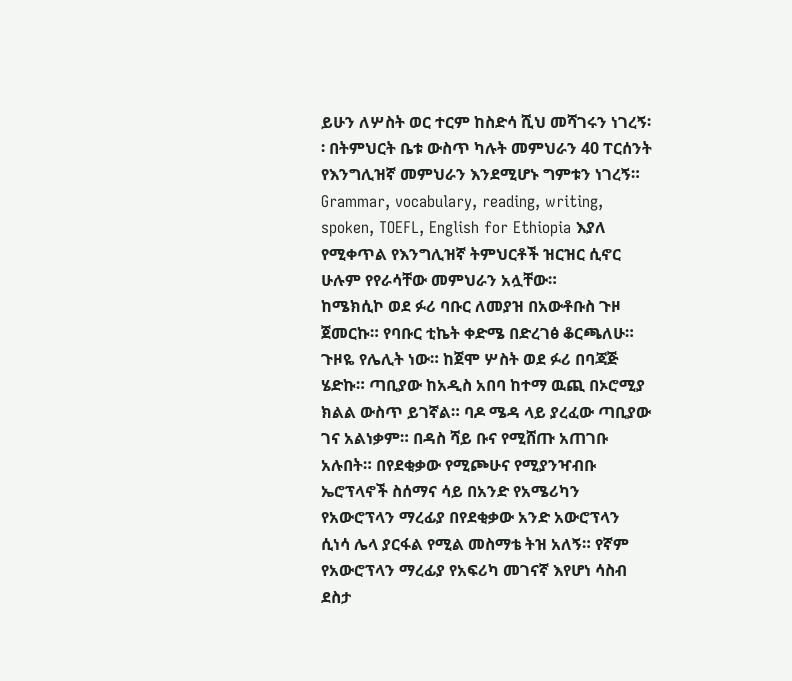ይሁን ለሦስት ወር ተርም ከስድሳ ሺህ መሻገሩን ነገረኝ፡፡ በትምህርት ቤቱ ውስጥ ካሉት መምህራን 40 ፐርሰንት የእንግሊዝኛ መምህራን እንደሚሆኑ ግምቱን ነገረኝ። Grammar, vocabulary, reading, writing, spoken, TOEFL, English for Ethiopia እያለ የሚቀጥል የእንግሊዝኛ ትምህርቶች ዝርዝር ሲኖር ሁሉም የየራሳቸው መምህራን አሏቸው።
ከሜክሲኮ ወደ ፉሪ ባቡር ለመያዝ በአውቶቡስ ጉዞ ጀመርኩ። የባቡር ቲኬት ቀድሜ በድረገፅ ቆርጫለሁ። ጉዞዬ የሌሊት ነው። ከጀሞ ሦስት ወደ ፉሪ በባጃጅ ሄድኩ። ጣቢያው ከአዲስ አበባ ከተማ ዉጪ በኦሮሚያ ክልል ውስጥ ይገኛል። ባዶ ሜዳ ላይ ያረፈው ጣቢያው ገና አልነቃም። በዳስ ሻይ ቡና የሚሸጡ አጠገቡ አሉበት። በየደቂቃው የሚጮሁና የሚያንዣብቡ ኤሮፕላኖች ስሰማና ሳይ በአንድ የአሜሪካን የአውሮፕላን ማረፊያ በየደቂቃው አንድ አውሮፕላን ሲነሳ ሌላ ያርፋል የሚል መስማቴ ትዝ አለኝ። የኛም የአውሮፕላን ማረፊያ የአፍሪካ መገናኛ እየሆነ ሳስብ ደስታ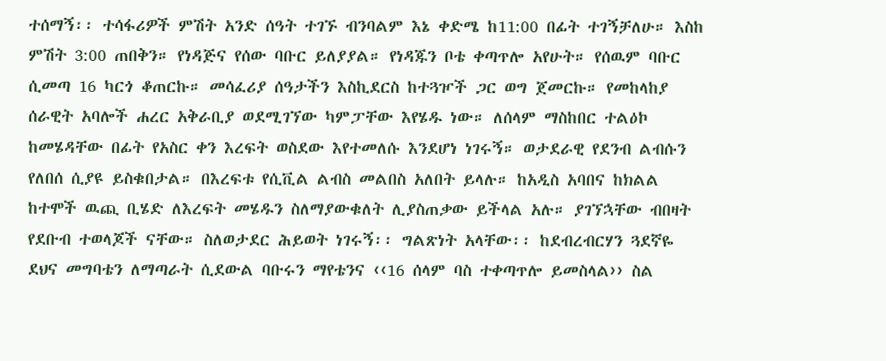ተሰማኝ፡፡ ተሳፋሪዎች ምሽት አንድ ሰዓት ተገኙ ብንባልም እኔ ቀድሜ ከ11:00 በፊት ተገኝቻለሁ። እስከ ምሽት 3:00 ጠበቅን። የነዳጅና የሰው ባቡር ይለያያል። የነዳጁን ቦቴ ቀጣጥሎ አየሁት። የሰዉም ባቡር ሲመጣ 16 ካርጎ ቆጠርኩ። መሳፈሪያ ሰዓታችን እስኪደርስ ከተጓዦች ጋር ወግ ጀመርኩ። የመከላከያ ሰራዊት አባሎች ሐረር አቅራቢያ ወደሚገኘው ካምፓቸው እየሄዱ ነው። ለሰላም ማስከበር ተልዕኮ ከመሄዳቸው በፊት የአስር ቀን እረፍት ወስደው እየተመለሱ እንደሆነ ነገሩኝ። ወታደራዊ የደንብ ልብሱን የለበሰ ሲያዩ ይስቁበታል። በእረፍቱ የሲቪል ልብስ መልበስ አለበት ይላሉ። ከአዲስ አባበና ከክልል ከተሞች ዉጪ ቢሄድ ለእረፍት መሄዱን ስለማያውቁለት ሊያስጠቃው ይችላል አሉ። ያገኘኋቸው ብበዛት የደቡብ ተወላጆች ናቸው። ስለወታደር ሕይወት ነገሩኝ፡፡ ግልጽነት አላቸው፡፡ ከደብረብርሃን ጓደኛዬ ደህና መግባቴን ለማጣራት ሲደውል ባቡሩን ማየቴንና ‹‹16 ሰላም ባስ ተቀጣጥሎ ይመስላል›› ስል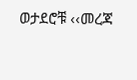ወታደሮቹ ‹‹መረጃ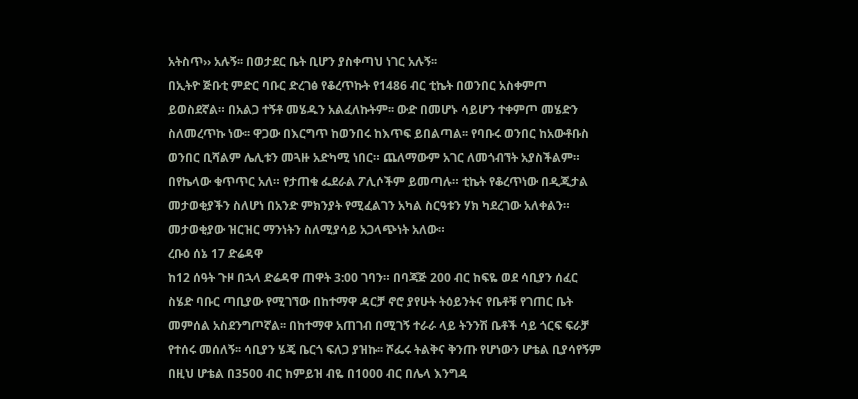አትስጥ›› አሉኝ፡፡ በወታደር ቤት ቢሆን ያስቀጣህ ነገር አሉኝ፡፡
በኢትዮ ጅቡቲ ምድር ባቡር ድረገፅ የቆረጥኩት የ1486 ብር ቲኬት በወንበር አስቀምጦ ይወስደኛል። በአልጋ ተኝቶ መሄዱን አልፈለኩትም፡፡ ውድ በመሆኑ ሳይሆን ተቀምጦ መሄድን ስለመረጥኩ ነው፡፡ ዋጋው በእርግጥ ከወንበሩ ከእጥፍ ይበልጣል፡፡ የባቡሩ ወንበር ከአውቶቡስ ወንበር ቢሻልም ሌሊቱን መጓዙ አድካሚ ነበር። ጨለማውም አገር ለመጎብኘት አያስችልም። በየኬላው ቁጥጥር አለ። የታጠቁ ፌደራል ፖሊሶችም ይመጣሉ። ቲኬት የቆረጥነው በዲጂታል መታወቂያችን ስለሆነ በአንድ ምክንያት የሚፈልገን አካል ስርዓቱን ሃክ ካደረገው አለቀልን። መታወቂያው ዝርዝር ማንነትን ስለሚያሳይ አጋላጭነት አለው።
ረቡዕ ሰኔ 17 ድሬዳዋ
ከ12 ሰዓት ጉዞ በኋላ ድሬዳዋ ጠዋት 3:00 ገባን። በባጃጅ 200 ብር ከፍዬ ወደ ሳቢያን ሰፈር ስሄድ ባቡር ጣቢያው የሚገኘው በከተማዋ ዳርቻ ኖሮ ያየሁት ትዕይንትና የቤቶቹ የገጠር ቤት መምሰል አስደንግጦኛል፡፡ በከተማዋ አጠገብ በሚገኝ ተራራ ላይ ትንንሽ ቤቶች ሳይ ጎርፍ ፍራቻ የተሰሩ መሰለኝ፡፡ ሳቢያን ሄጄ ቤርጎ ፍለጋ ያዝኩ፡፡ ሾፌሩ ትልቅና ቅንጡ የሆነውን ሆቴል ቢያሳየኝም በዚህ ሆቴል በ3500 ብር ከምይዝ ብዬ በ1000 ብር በሌላ እንግዳ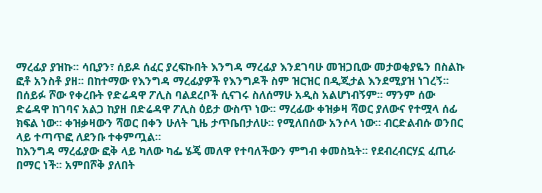ማረፊያ ያዝኩ፡፡ ሳቢያን፣ ሰይዶ ሰፈር ያረፍኩበት እንግዳ ማረፊያ እንደገባሁ መዝጋቢው መታወቂያዬን በስልኩ ፎቶ አንስቶ ያዘ፡፡ በከተማው የእንግዳ ማረፊያዎች የእንግዶች ስም ዝርዝር በዲጂታል እንደሚያዝ ነገረኝ፡፡ በሰይፉ ሾው የቀረቡት የድሬዳዋ ፖሊስ ባልደረቦች ሲናገሩ ስለሰማሁ አዲስ አልሆነብኝም፡፡ ማንም ሰው ድሬዳዋ ከገባና አልጋ ከያዘ በድሬዳዋ ፖሊስ ዕይታ ውስጥ ነው፡፡ ማረፊው ቀዝቃዛ ሻወር ያለውና የተሟላ ሰፊ ክፍል ነው። ቀዝቃዛውን ሻወር በቀን ሁለት ጊዜ ታጥቤበታለሁ። የሚለበሰው አንሶላ ነው። ብርድልብሱ ወንበር ላይ ተጣጥፎ ለደንቡ ተቀምጧል።
ከእንግዳ ማረፊያው ፎቅ ላይ ካለው ካፌ ሄጄ መለዋ የተባለችውን ምግብ ቀመስኳት፡፡ የደብረብርሃኗ ፈጢራ በማር ነች፡፡ አምበሾቅ ያለበት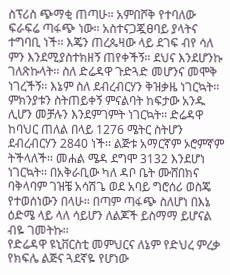ስፕሪስ ጭማቂ ጠጣሁ፡፡ አምበሾቅ የተባለው ፍራፍሬ ጣፋጭ ነው፡፡ አስተናጋጇፀባይ ያላትና ተግባቢ ነች፡፡ እጄን ጠረጴዛው ላይ ደገፍ ብየ ሳለ ምን እንደሚያስተክዘኝ ጠየቀችኝ፡፡ ደህና እንደሆንኩ ገለጽኩላት፡፡ ስለ ድሬዳዋ ጉድጓድ መሆንና መሞቅ ነገረችኝ፡፡ እኔም ስለ ደብረብርሃን ቅዝቃዜ ነገርኳት፡፡ ምክንያቱን ስትጠይቀኝ ምናልባት ከፍታው አንዱ ሊሆን መቻሉን እንደምገምት ነገርኳት፡፡ ድሬዳዋ ከባህር ጠለል በላይ 1276 ሜትር ስትሆን ደብረብርሃን 2840 ነች፡፡ ልጅቱ አማርኛም ኦሮምኛም ትችላለች፡፡ መሐል ሜዳ ደግሞ 3132 እንደሆነ ነገርኳት፡፡ በአቅራቢው ካለ ዳቦ ቤት ሙሸበክና ባቅላባም ገዝቼ አሳሽጌ ወደ አባይ ግሮሰሪ ወስጄ የተወሰነውን በላሁ፡፡ በጣም ጣፋጭ ስለሆነ በእኔ ዕድሜ ላይ ላለ ሳይሆን ለልጆች ይስማማ ይሆናል ብዬ ገመትኩ፡፡
የድሬዳዋ ዩኒቨርስቲ መምህርና ለኔም የድህረ ምረቃ የክፍሌ ልጅና ጓደኛዬ የሆነው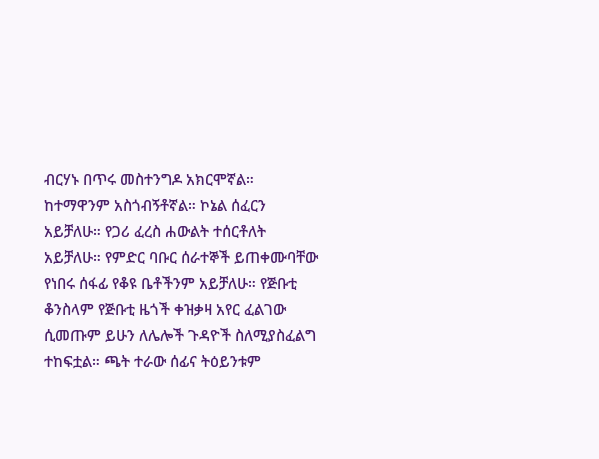ብርሃኑ በጥሩ መስተንግዶ አክርሞኛል። ከተማዋንም አስጎብኝቶኛል። ኮኔል ሰፈርን አይቻለሁ። የጋሪ ፈረስ ሐውልት ተሰርቶለት አይቻለሁ። የምድር ባቡር ሰራተኞች ይጠቀሙባቸው የነበሩ ሰፋፊ የቆዩ ቤቶችንም አይቻለሁ። የጅቡቲ ቆንስላም የጅቡቲ ዜጎች ቀዝቃዛ አየር ፈልገው ሲመጡም ይሁን ለሌሎች ጉዳዮች ስለሚያስፈልግ ተከፍቷል። ጫት ተራው ሰፊና ትዕይንቱም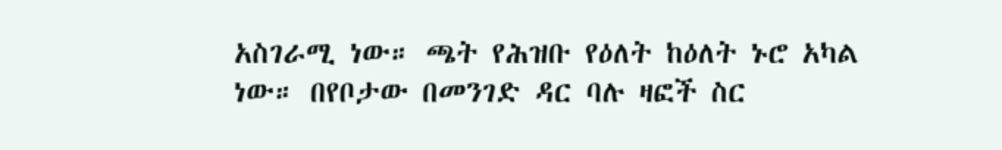አስገራሚ ነው። ጫት የሕዝቡ የዕለት ከዕለት ኑሮ አካል ነው። በየቦታው በመንገድ ዳር ባሉ ዛፎች ስር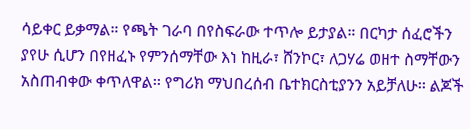ሳይቀር ይቃማል። የጫት ገራባ በየስፍራው ተጥሎ ይታያል። በርካታ ሰፈሮችን ያየሁ ሲሆን በየዘፈኑ የምንሰማቸው እነ ከዚራ፣ ሸንኮር፣ ለጋሃሬ ወዘተ ስማቸውን አስጠብቀው ቀጥለዋል፡፡ የግሪክ ማህበረሰብ ቤተክርስቲያንን አይቻለሁ፡፡ ልጆች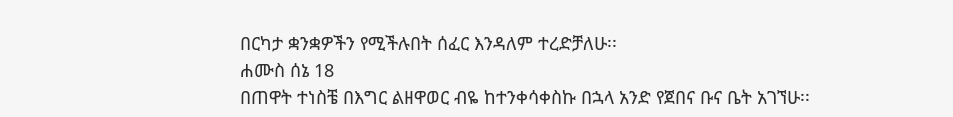በርካታ ቋንቋዎችን የሚችሉበት ሰፈር እንዳለም ተረድቻለሁ፡፡
ሐሙስ ሰኔ 18
በጠዋት ተነስቼ በእግር ልዘዋወር ብዬ ከተንቀሳቀስኩ በኋላ አንድ የጀበና ቡና ቤት አገኘሁ፡፡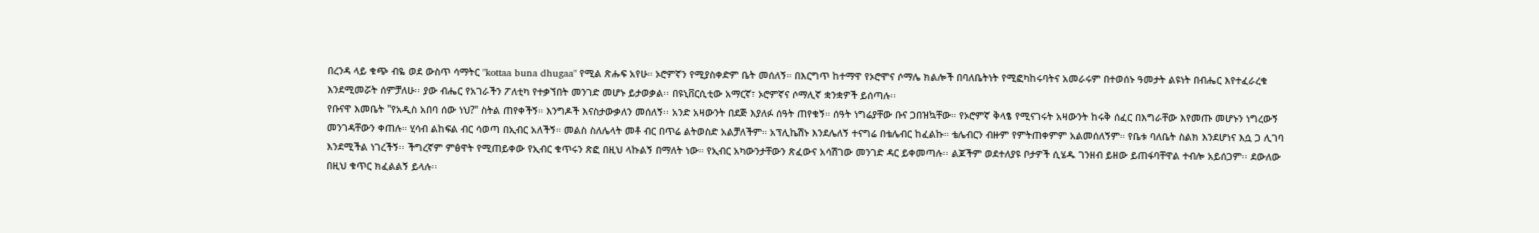በረንዳ ላይ ቁጭ ብዬ ወደ ውስጥ ሳማትር "kottaa buna dhugaa" የሚል ጽሑፍ አየሁ። ኦሮምኛን የሚያስቀድም ቤት መሰለኝ። በእርግጥ ከተማዋ የኦሮሞና ሶማሌ ክልሎች በባለቤትነት የሚፎካከሩባትና አመራሩም በተወሰኑ ዓመታት ልዩነት በብሔር እየተፈራረቁ እንደሚመሯት ሰምቻለሁ፡፡ ያው ብሔር የአገራችን ፖለቲካ የተቃኘበት መንገድ መሆኑ ይታወቃል፡፡ በዩኒቨርሲቲው አማርኛ፣ ኦሮምኛና ሶማሊኛ ቋንቋዎች ይሰጣሉ፡፡
የቡናዋ እመቤት "የአዲስ አበባ ሰው ነህ?" ስትል ጠየቀችኝ። እንግዶች እናስታውቃለን መሰለኝ፡፡ አንድ አዛውንት በደጅ እያለፉ ሰዓት ጠየቁኝ። ሰዓት ነግሬያቸው ቡና ጋበዝኳቸው። የኦሮምኛ ቅላፄ የሚናገሩት አዛውንት ከሩቅ ሰፈር በእግራቸው እየመጡ መሆኑን ነግረውኝ መንገዳቸውን ቀጠሉ። ሂሳብ ልከፍል ብር ሳወጣ በኢብር አለችኝ። መልስ ስለሌላት መቶ ብር በጥሬ ልትወስድ አልቻለችም። አፕሊኬሽኑ እንደሌለኝ ተናግሬ በቴሌብር ከፈልኩ። ቴሌብርን ብዙም የምትጠቀምም አልመሰለኝም። የቤቱ ባለቤት ስልክ እንደሆነና እሷ ጋ ሊገባ እንደሚችል ነገረችኝ፡፡ ችግረኛም ምፅዋት የሚጠይቀው የኢብር ቁጥሩን ጽፎ በዚህ ላኩልኝ በማለት ነው። የኢብር አካውንታቸውን ጽፈውና አሳሽገው መንገድ ዳር ይቀመጣሉ፡፡ ልጆችም ወደተለያዩ ቦታዎች ሲሄዱ ገንዘብ ይዘው ይጠፋባቸዋል ተብሎ አይሰጋም፡፡ ደውለው በዚህ ቁጥር ክፈልልኝ ይላሉ፡፡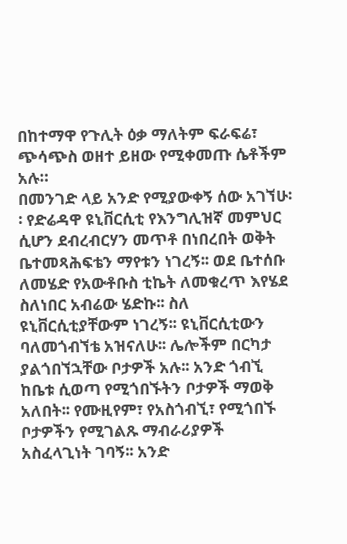በከተማዋ የጉሊት ዕቃ ማለትም ፍራፍሬ፣ ጭሳጭስ ወዘተ ይዘው የሚቀመጡ ሴቶችም አሉ።
በመንገድ ላይ አንድ የሚያውቀኝ ሰው አገኘሁ፡፡ የድሬዳዋ ዩኒቨርሲቲ የእንግሊዝኛ መምህር ሲሆን ደብረብርሃን መጥቶ በነበረበት ወቅት ቤተመጻሕፍቴን ማየቱን ነገረኝ፡፡ ወደ ቤተሰቡ ለመሄድ የአውቶቡስ ቲኬት ለመቁረጥ እየሄደ ስለነበር አብሬው ሄድኩ፡፡ ስለ ዩኒቨርሲቲያቸውም ነገረኝ፡፡ ዩኒቨርሲቲውን ባለመጎብኘቴ አዝናለሁ፡፡ ሌሎችም በርካታ ያልጎበኘኋቸው ቦታዎች አሉ፡፡ አንድ ጎብኚ ከቤቱ ሲወጣ የሚጎበኙትን ቦታዎች ማወቅ አለበት፡፡ የሙዚየም፣ የአስጎብኚ፣ የሚጎበኙ ቦታዎችን የሚገልጹ ማብራሪያዎች አስፈላጊነት ገባኝ፡፡ አንድ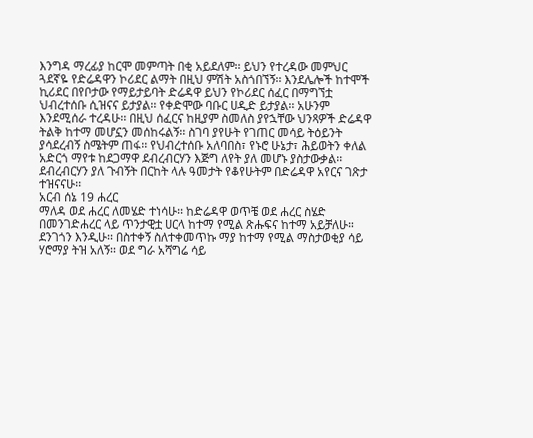እንግዳ ማረፊያ ከርሞ መምጣት በቂ አይደለም፡፡ ይህን የተረዳው መምህር ጓደኛዬ የድሬዳዋን ኮሪደር ልማት በዚህ ምሽት አስጎበኘኝ፡፡ እንደሌሎች ከተሞች ኪሪደር በየቦታው የማይታይባት ድሬዳዋ ይህን የኮሪደር ሰፈር በማግኘቷ ህብረተሰቡ ሲዝናና ይታያል፡፡ የቀድሞው ባቡር ሀዲድ ይታያል፡፡ አሁንም እንደሚሰራ ተረዳሁ፡፡ በዚህ ሰፈርና ከዚያም ስመለስ ያየኋቸው ህንጻዎች ድሬዳዋ ትልቅ ከተማ መሆኗን መሰከሩልኝ፡፡ ስገባ ያየሁት የገጠር መሳይ ትዕይንት ያሳደረብኝ ስሜትም ጠፋ፡፡ የህብረተሰቡ አለባበስ፣ የኑሮ ሁኔታ፣ ሕይወትን ቀለል አድርጎ ማየቱ ከደጋማዋ ደብረብርሃን እጅግ ለየት ያለ መሆኑ ያስታውቃል፡፡ ደብረብርሃን ያለ ጉብኝት በርከት ላሉ ዓመታት የቆየሁትም በድሬዳዋ አየርና ገጽታ ተዝናናሁ፡፡
አርብ ሰኔ 19 ሐረር
ማለዳ ወደ ሐረር ለመሄድ ተነሳሁ፡፡ ከድሬዳዋ ወጥቼ ወደ ሐረር ስሄድ በመንገድሐረር ላይ ጥንታዊቷ ሀርላ ከተማ የሚል ጽሑፍና ከተማ አይቻለሁ። ደንገጎን እንዲሁ፡፡ በስተቀኝ ስለተቀመጥኩ ማያ ከተማ የሚል ማስታወቂያ ሳይ ሃሮማያ ትዝ አለኝ፡፡ ወደ ግራ አሻግሬ ሳይ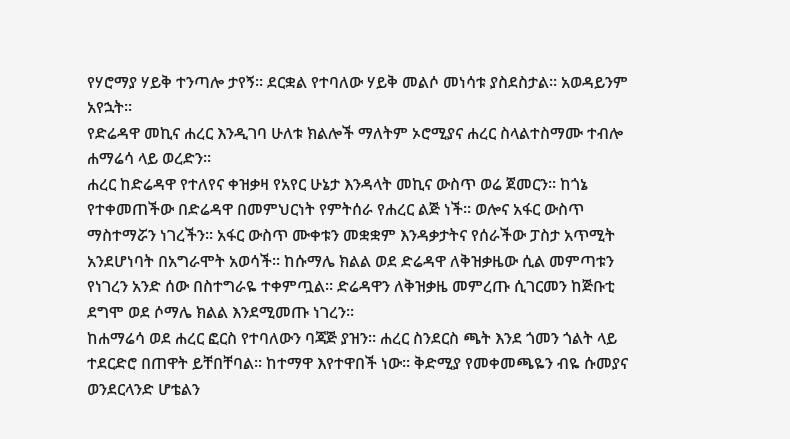የሃሮማያ ሃይቅ ተንጣሎ ታየኝ፡፡ ደርቋል የተባለው ሃይቅ መልሶ መነሳቱ ያስደስታል፡፡ አወዳይንም አየኋት፡፡
የድሬዳዋ መኪና ሐረር እንዲገባ ሁለቱ ክልሎች ማለትም ኦሮሚያና ሐረር ስላልተስማሙ ተብሎ ሐማሬሳ ላይ ወረድን፡፡
ሐረር ከድሬዳዋ የተለየና ቀዝቃዛ የአየር ሁኔታ እንዳላት መኪና ውስጥ ወሬ ጀመርን፡፡ ከጎኔ የተቀመጠችው በድሬዳዋ በመምህርነት የምትሰራ የሐረር ልጅ ነች፡፡ ወሎና አፋር ውስጥ ማስተማሯን ነገረችን፡፡ አፋር ውስጥ ሙቀቱን መቋቋም እንዳቃታትና የሰራችው ፓስታ አጥሚት አንደሆነባት በአግራሞት አወሳች፡፡ ከሱማሌ ክልል ወደ ድሬዳዋ ለቅዝቃዜው ሲል መምጣቱን የነገረን አንድ ሰው በስተግራዬ ተቀምጧል። ድሬዳዋን ለቅዝቃዜ መምረጡ ሲገርመን ከጅቡቲ ደግሞ ወደ ሶማሌ ክልል እንደሚመጡ ነገረን፡፡
ከሐማሬሳ ወደ ሐረር ፎርስ የተባለውን ባጃጅ ያዝን፡፡ ሐረር ስንደርስ ጫት እንደ ጎመን ጎልት ላይ ተደርድሮ በጠዋት ይቸበቸባል፡፡ ከተማዋ እየተዋበች ነው፡፡ ቅድሚያ የመቀመጫዬን ብዬ ሱመያና ወንደርላንድ ሆቴልን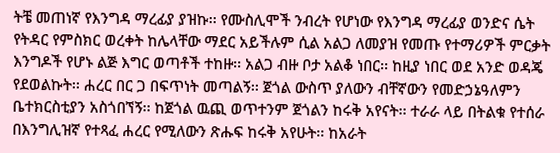ትቼ መጠነኛ የእንግዳ ማረፊያ ያዝኩ፡፡ የሙስሊሞች ንብረት የሆነው የእንግዳ ማረፊያ ወንድና ሴት የትዳር የምስክር ወረቀት ከሌላቸው ማደር አይችሉም ሲል አልጋ ለመያዝ የመጡ የተማሪዎች ምርቃት እንግዶች የሆኑ ልጅ እግር ወጣቶች ተከዙ፡፡ አልጋ ብዙ ቦታ አልቆ ነበር፡፡ ከዚያ ነበር ወደ አንድ ወዳጄ የደወልኩት፡፡ ሐረር በር ጋ በፍጥነት መጣልኝ፡፡ ጀጎል ውስጥ ያለውን ብቸኛውን የመድኃኔዓለምን ቤተክርስቲያን አስጎበኘኝ፡፡ ከጀጎል ዉጪ ወጥተንም ጀጎልን ከሩቅ አየናት፡፡ ተራራ ላይ በትልቁ የተሰራ በእንግሊዝኛ የተጻፈ ሐረር የሚለውን ጽሑፍ ከሩቅ አየሁት፡፡ ከአራት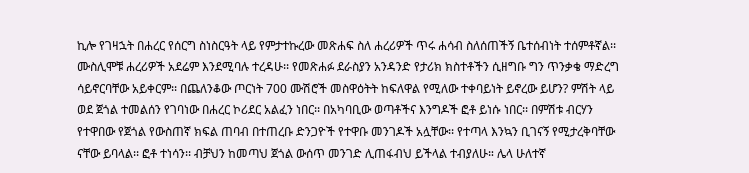ኪሎ የገዛኋት በሐረር የሰርግ ስነስርዓት ላይ የምታተኩረው መጽሐፍ ስለ ሐረሪዎች ጥሩ ሐሳብ ስለሰጠችኝ ቤተሰብነት ተሰምቶኛል፡፡ ሙስሊሞቹ ሐረሪዎች አደሬም እንደሚባሉ ተረዳሁ፡፡ የመጽሐፉ ደራስያን አንዳንድ የታሪክ ክስተቶችን ሲዘግቡ ግን ጥንቃቄ ማድረግ ሳይኖርባቸው አይቀርም፡፡ በጨለንቆው ጦርነት 700 ሙሽሮች መስዋዕትት ከፍለዋል የሚለው ተቀባይነት ይኖረው ይሆን? ምሽት ላይ ወደ ጀጎል ተመልሰን የገባነው በሐረር ኮሪደር አልፈን ነበር፡፡ በአካባቢው ወጣቶችና እንግዶች ፎቶ ይነሱ ነበር፡፡ በምሽቱ ብርሃን የተዋበው የጀጎል የውስጠኛ ክፍል ጠባብ በተጠረቡ ድንጋዮች የተዋቡ መንገዶች አሏቸው፡፡ የተጣላ እንኳን ቢገናኝ የሚታረቅባቸው ናቸው ይባላል፡፡ ፎቶ ተነሳን፡፡ ብቻህን ከመጣህ ጀጎል ውሰጥ መንገድ ሊጠፋብህ ይችላል ተብያለሁ። ሌላ ሁለተኛ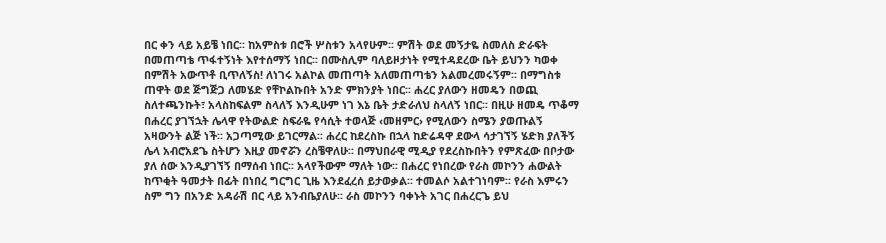በር ቀን ላይ አይቼ ነበር፡፡ ከአምስቱ በሮች ሦስቱን አላየሁም፡፡ ምሽት ወደ መኝታዬ ስመለስ ድራፍት በመጠጣቴ ጥፋተኝነት እየተሰማኝ ነበር፡፡ በሙስሊም ባለይዞታነት የሚተዳደረው ቤት ይህንን ካወቀ በምሽት አውጥቶ ቢጥለኝስ! ለነገሩ አልኮል መጠጣት አለመጠጣቴን አልመረመሩኝም፡፡ በማግስቱ ጠዋት ወደ ጅግጅጋ ለመሄድ የቸኮልኩበት አንድ ምክንያት ነበር፡፡ ሐረር ያለውን ዘመዴን በወጪ ስለተጫንኩት፣ አላስከፍልም ስላለኝ እንዲሁም ነገ እኔ ቤት ታድራለህ ስላለኝ ነበር፡፡ በዚሁ ዘመዴ ጥቆማ በሐረር ያገኘኋት ሌላዋ የትውልድ ስፍራዬ የሳሲት ተወላጅ ‹መዘምር› የሚለውን ስሜን ያወጡልኝ አዛውንት ልጅ ነች፡፡ አጋጣሚው ይገርማል፡፡ ሐረር ከደረስኩ በኋላ ከድሬዳዋ ደውላ ሳታገኘኝ ሄድክ ያለችኝ ሌላ አብሮአደጌ ስትሆን እዚያ መኖሯን ረስቼዋለሁ፡፡ በማህበራዊ ሚዲያ የደረስኩበትን የምጽፈው በቦታው ያለ ሰው እንዲያገኘኝ በማሰብ ነበር፡፡ አላየችውም ማለት ነው፡፡ በሐረር የነበረው የራስ መኮንን ሐውልት ከጥቂት ዓመታት በፊት በነበረ ግርግር ጊዜ እንደፈረሰ ይታወቃል፡፡ ተመልሶ አልተገነባም፡፡ የራስ እምሩን ስም ግን በአንድ አዳራሽ በር ላይ አንብቤያለሁ፡፡ ራስ መኮንን ባቀኑት አገር በሐረርጌ ይህ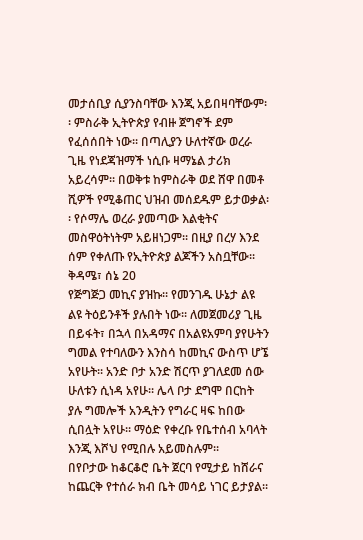መታሰቢያ ሲያንስባቸው እንጂ አይበዛባቸውም፡፡ ምስራቅ ኢትዮጵያ የብዙ ጀግኖች ደም የፈሰሰበት ነው፡፡ በጣሊያን ሁለተኛው ወረራ ጊዜ የነደጃዝማች ነሲቡ ዛማኔል ታሪክ አይረሳም፡፡ በወቅቱ ከምስራቅ ወደ ሸዋ በመቶ ሺዎች የሚቆጠር ህዝብ መሰደዱም ይታወቃል፡፡ የሶማሌ ወረራ ያመጣው እልቂትና መስዋዕትነትም አይዘነጋም፡፡ በዚያ በረሃ እንደ ሰም የቀለጡ የኢትዮጵያ ልጆችን አስቧቸው፡፡
ቅዳሜ፣ ሰኔ 20
የጅግጅጋ መኪና ያዝኩ፡፡ የመንገዱ ሁኔታ ልዩ ልዩ ትዕይንቶች ያሉበት ነው፡፡ ለመጀመሪያ ጊዜ በይፋት፣ በኋላ በአዳማና በአልዩአምባ ያየሁትን ግመል የተባለውን እንስሳ ከመኪና ውስጥ ሆኜ አየሁት፡፡ አንድ ቦታ አንድ ሽርጥ ያገለደመ ሰው ሁለቱን ሲነዳ አየሁ፡፡ ሌላ ቦታ ደግሞ በርከት ያሉ ግመሎች አንዲትን የግራር ዛፍ ከበው ሲበሏት አየሁ፡፡ ማዕድ የቀረቡ የቤተሰብ አባላት እንጂ እሾህ የሚበሉ አይመስሉም፡፡
በየቦታው ከቆርቆሮ ቤት ጀርባ የሚታይ ከሸራና ከጨርቅ የተሰራ ክብ ቤት መሳይ ነገር ይታያል፡፡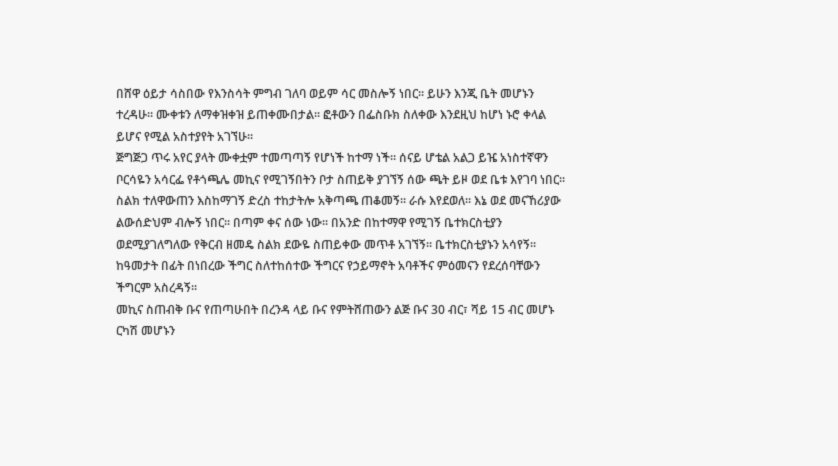በሸዋ ዕይታ ሳስበው የእንስሳት ምግብ ገለባ ወይም ሳር መስሎኝ ነበር፡፡ ይሁን እንጂ ቤት መሆኑን ተረዳሁ፡፡ ሙቀቱን ለማቀዝቀዝ ይጠቀሙበታል፡፡ ፎቶውን በፌስቡክ ስለቀው እንደዚህ ከሆነ ኑሮ ቀላል ይሆና የሚል አስተያየት አገኘሁ፡፡
ጅግጅጋ ጥሩ አየር ያላት ሙቀቷም ተመጣጣኝ የሆነች ከተማ ነች፡፡ ሰናይ ሆቴል አልጋ ይዤ አነስተኛዋን ቦርሳዬን አሳርፌ የቶጎጫሌ መኪና የሚገኝበትን ቦታ ስጠይቅ ያገኘኝ ሰው ጫት ይዞ ወደ ቤቱ እየገባ ነበር፡፡ ስልክ ተለዋውጠን እስከማገኝ ድረስ ተከታትሎ አቅጣጫ ጠቆመኝ፡፡ ራሱ እየደወለ፡፡ እኔ ወደ መናኸሪያው ልውሰድህም ብሎኝ ነበር፡፡ በጣም ቀና ሰው ነው፡፡ በአንድ በከተማዋ የሚገኝ ቤተክርስቲያን ወደሚያገለግለው የቅርብ ዘመዴ ስልክ ደውዬ ስጠይቀው መጥቶ አገኘኝ፡፡ ቤተክርስቲያኑን አሳየኝ፡፡ ከዓመታት በፊት በነበረው ችግር ስለተከሰተው ችግርና የኃይማኖት አባቶችና ምዕመናን የደረሰባቸውን ችግርም አስረዳኝ፡፡
መኪና ስጠብቅ ቡና የጠጣሁበት በረንዳ ላይ ቡና የምትሸጠውን ልጅ ቡና 30 ብር፣ ሻይ 15 ብር መሆኑ ርካሽ መሆኑን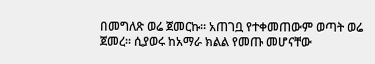በመግለጽ ወሬ ጀመርኩ፡፡ አጠገቧ የተቀመጠውም ወጣት ወሬ ጀመረ፡፡ ሲያወሩ ከአማራ ክልል የመጡ መሆናቸው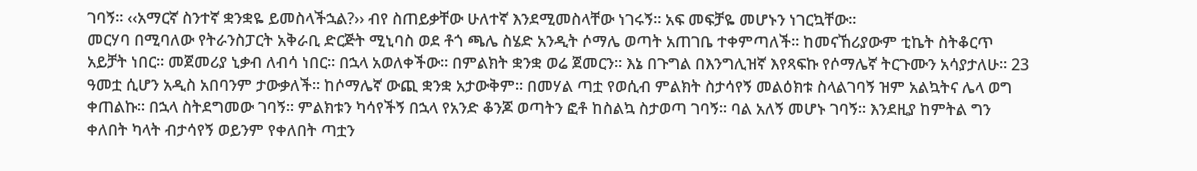ገባኝ፡፡ ‹‹አማርኛ ስንተኛ ቋንቋዬ ይመስላችኋል?›› ብየ ስጠይቃቸው ሁለተኛ እንደሚመስላቸው ነገሩኝ፡፡ አፍ መፍቻዬ መሆኑን ነገርኳቸው፡፡
መርሃባ በሚባለው የትራንስፓርት አቅራቢ ድርጅት ሚኒባስ ወደ ቶጎ ጫሌ ስሄድ አንዲት ሶማሌ ወጣት አጠገቤ ተቀምጣለች፡፡ ከመናኸሪያውም ቲኬት ስትቆርጥ አይቻት ነበር፡፡ መጀመሪያ ኒቃብ ለብሳ ነበር፡፡ በኋላ አወለቀችው፡፡ በምልክት ቋንቋ ወሬ ጀመርን፡፡ እኔ በጉግል በእንግሊዝኛ እየጻፍኩ የሶማሌኛ ትርጉሙን አሳያታለሁ፡፡ 23 ዓመቷ ሲሆን አዲስ አበባንም ታውቃለች፡፡ ከሶማሌኛ ውጪ ቋንቋ አታውቅም፡፡ በመሃል ጣቷ የወሲብ ምልክት ስታሳየኝ መልዕክቱ ስላልገባኝ ዝም አልኳትና ሌላ ወግ ቀጠልኩ፡፡ በኋላ ስትደግመው ገባኝ፡፡ ምልክቱን ካሳየችኝ በኋላ የአንድ ቆንጆ ወጣትን ፎቶ ከስልኳ ስታወጣ ገባኝ፡፡ ባል አለኝ መሆኑ ገባኝ፡፡ እንደዚያ ከምትል ግን ቀለበት ካላት ብታሳየኝ ወይንም የቀለበት ጣቷን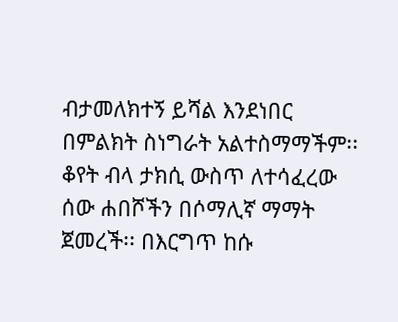ብታመለክተኝ ይሻል እንደነበር በምልክት ስነግራት አልተስማማችም፡፡ ቆየት ብላ ታክሲ ውስጥ ለተሳፈረው ሰው ሐበሾችን በሶማሊኛ ማማት ጀመረች፡፡ በእርግጥ ከሱ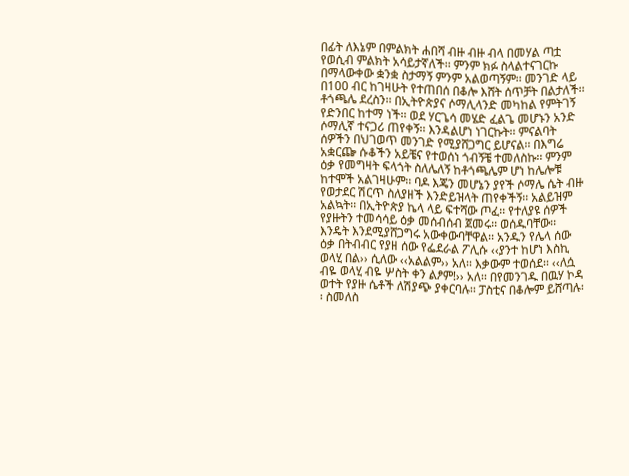በፊት ለእኔም በምልክት ሐበሻ ብዙ ብዙ ብላ በመሃል ጣቷ የወሲብ ምልክት አሳይታኛለች፡፡ ምንም ክፉ ስላልተናገርኩ በማላውቀው ቋንቋ ስታማኝ ምንም አልወጣኝም፡፡ መንገድ ላይ በ100 ብር ከገዛሁት የተጠበሰ በቆሎ እሸት ሰጥቻት በልታለች፡፡
ቶጎጫሌ ደረስን፡፡ በኢትዮጵያና ሶማሊላንድ መካከል የምትገኝ የድንበር ከተማ ነች፡፡ ወደ ሃርጌሳ መሄድ ፈልጌ መሆኑን አንድ ሶማሊኛ ተናጋሪ ጠየቀኝ፡፡ እንዳልሆነ ነገርኩት፡፡ ምናልባት ሰዎችን በህገወጥ መንገድ የሚያሸጋግር ይሆናል፡፡ በእግሬ አቋርጬ ሱቆችን አይቼና የተወሰነ ጎብኝቼ ተመለስኩ፡፡ ምንም ዕቃ የመግዛት ፍላጎት ስለሌለኝ ከቶጎጫሌም ሆነ ከሌሎቹ ከተሞች አልገዛሁም፡፡ ባዶ እጄን መሆኔን ያየች ሶማሌ ሴት ብዙ የወታደር ሽርጥ ስለያዘች እንድይዝላት ጠየቀችኝ፡፡ አልይዝም አልኳት፡፡ በኢትዮጵያ ኬላ ላይ ፍተሻው ጦፈ፡፡ የተለያዩ ሰዎች የያዙትን ተመሳሳይ ዕቃ መሰብሰብ ጀመሩ፡፡ ወሰዱባቸው፡፡ እንዴት እንደሚያሸጋግሩ አውቀውባቸዋል፡፡ አንዱን የሌላ ሰው ዕቃ በትብብር የያዘ ሰው የፌደራል ፖሊሱ ‹‹ያንተ ከሆነ እስኪ ወላሂ በል›› ሲለው ‹‹አልልም›› አለ፡፡ እቃውም ተወሰደ፡፡ ‹‹ለሷ ብዬ ወላሂ ብዬ ሦስት ቀን ልፆም!›› አለ፡፡ በየመንገዱ በዉሃ ኮዳ ወተት የያዙ ሴቶች ለሽያጭ ያቀርባሉ፡፡ ፓስቲና በቆሎም ይሸጣሉ፡፡ ስመለስ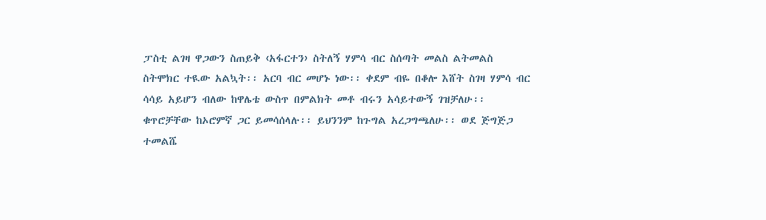ፓስቲ ልገዛ ዋጋውን ስጠይቅ ‹አፋርተን› ስትለኝ ሃምሳ ብር ስሰጣት መልስ ልትመልስ ስትሞክር ተዪው አልኳት፡፡ አርባ ብር መሆኑ ነው፡፡ ቀደም ብዬ በቆሎ እሸት ስገዛ ሃምሳ ብር ሳሳይ አይሆን ብለው ከዋሌቴ ውስጥ በምልክት መቶ ብሩን አሳይተውኝ ገዝቻለሁ፡፡ ቁጥሮቻቸው ከኦሮምኛ ጋር ይመሳሰላሉ፡፡ ይህንንም ከጉግል አረጋግጫለሁ፡፡ ወደ ጅግጅጋ ተመልሼ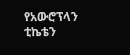የአውሮፕላን ቲኬቴን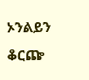ኦንልይን ቆርጬ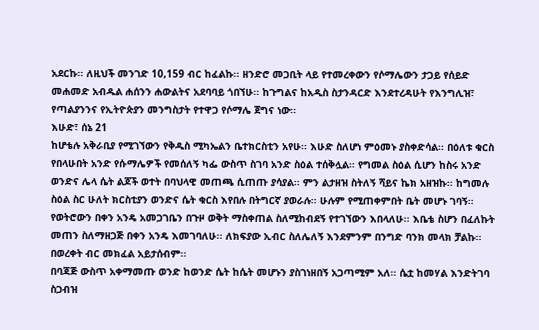አደርኩ፡፡ ለዚህች መንገድ 10,159 ብር ከፈልኩ፡፡ ዘንድሮ መጋቢት ላይ የተመረቀውን የሶማሌውን ታጋይ የሰይድ መሐመድ አብዱል ሐሰንን ሐውልትና አደባባይ ጎበኘሁ፡፡ ከጉግልና ከአዲስ ስታንዳርድ እንደተረዳሁት የእንግሊዝ፣ የጣልያንንና የኢትዮጵያን መንግስታት የተዋጋ የሶማሌ ጀግና ነው፡፡
እሁድ፣ ሰኔ 21
ከሆቴሉ አቅራቢያ የሚገኘውን የቅዱስ ሚካኤልን ቤተክርስቲን አየሁ፡፡ እሁድ ስለሆነ ምዕመኑ ያስቀድሳል፡፡ በዕለቱ ቁርስ የበላሁበት አንድ የሱማሌዎች የመሰለኝ ካፌ ውስጥ ስገባ አንድ ስዕል ተሰቅሏል፡፡ የግመል ስዕል ሲሆን ከስሩ አንድ ወንድና ሌላ ሴት ልጆች ወተት በባህላዊ መጠጫ ሲጠጡ ያሳያል፡፡ ምን ልታዘዝ ስትለኝ ሻይና ኬክ አዘዝኩ፡፡ ከግመሉ ስዕል ስር ሁለት ክርስቲያን ወንድና ሴት ቁርስ እየበሉ በትግርኛ ያወራሉ፡፡ ሁሉም የሚጠቀምበት ቤት መሆኑ ገባኝ፡፡ የወትሮውን በቀን አንዴ አመጋገቤን በጉዞ ወቅት ማስቀጠል ስለሚከብደኝ የተገኘውን እበላለሁ፡፡ እቤቴ ስሆን በፈለኩት መጠን ስለማዘጋጅ በቀን አንዴ እመገባለሁ፡፡ ለክፍያው ኢብር ስለሌለኝ እንደምንም በንግድ ባንክ መላክ ቻልኩ፡፡ በወረቀት ብር መክፈል አይታሰብም፡፡
በባጃጅ ውስጥ አቀማመጡ ወንድ ከወንድ ሴት ከሴት መሆኑን ያስገነዘበኝ አጋጣሚም አለ፡፡ ሴቷ ከመሃል እንድትገባ ስጋብዝ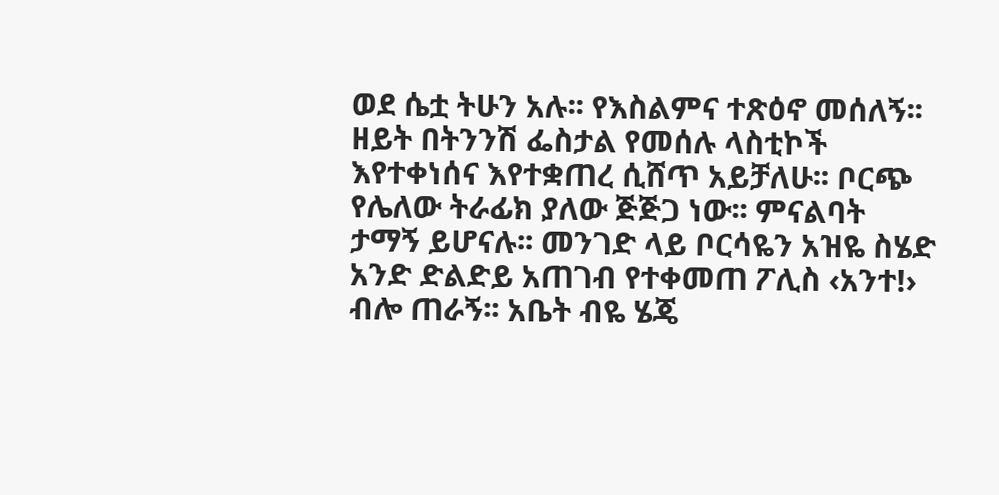ወደ ሴቷ ትሁን አሉ፡፡ የእስልምና ተጽዕኖ መሰለኝ፡፡ ዘይት በትንንሽ ፌስታል የመሰሉ ላስቲኮች እየተቀነሰና እየተቋጠረ ሲሸጥ አይቻለሁ፡፡ ቦርጭ የሌለው ትራፊክ ያለው ጅጅጋ ነው፡፡ ምናልባት ታማኝ ይሆናሉ፡፡ መንገድ ላይ ቦርሳዬን አዝዬ ስሄድ አንድ ድልድይ አጠገብ የተቀመጠ ፖሊስ ‹አንተ!› ብሎ ጠራኝ፡፡ አቤት ብዬ ሄጄ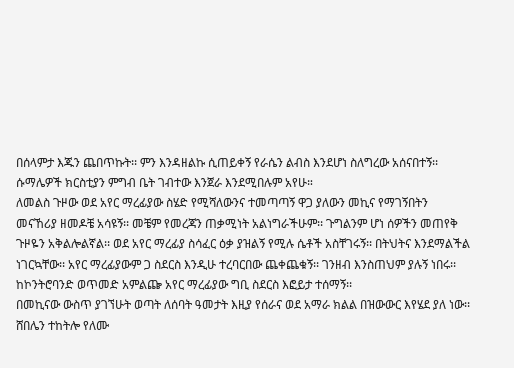በሰላምታ እጁን ጨበጥኩት፡፡ ምን እንዳዘልኩ ሲጠይቀኝ የራሴን ልብስ እንደሆነ ስለግረው አሰናበተኝ፡፡ ሱማሌዎች ክርስቲያን ምግብ ቤት ገብተው እንጀራ እንደሚበሉም አየሁ።
ለመልስ ጉዞው ወደ አየር ማረፊያው ስሄድ የሚሻለውንና ተመጣጣኝ ዋጋ ያለውን መኪና የማገኝበትን መናኸሪያ ዘመዶቼ አሳዩኝ፡፡ መቼም የመረጃን ጠቃሚነት አልነግራችሁም፡፡ ጉግልንም ሆነ ሰዎችን መጠየቅ ጉዞዬን አቅልሎልኛል፡፡ ወደ አየር ማረፊያ ስሳፈር ዕቃ ያዝልኝ የሚሉ ሴቶች አስቸገሩኝ፡፡ በትህትና እንደማልችል ነገርኳቸው፡፡ አየር ማረፊያውም ጋ ስደርስ እንዲሁ ተረባርበው ጨቀጨቁኝ፡፡ ገንዘብ እንስጠህም ያሉኝ ነበሩ፡፡ ከኮንትሮባንድ ወጥመድ አምልጬ አየር ማረፊያው ግቢ ስደርስ እፎይታ ተሰማኝ፡፡
በመኪናው ውስጥ ያገኘሁት ወጣት ለሰባት ዓመታት እዚያ የሰራና ወደ አማራ ክልል በዝውውር እየሄደ ያለ ነው፡፡ ሸበሌን ተከትሎ የለሙ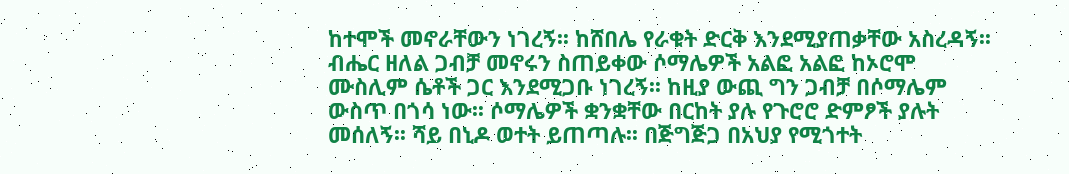ከተሞች መኖራቸውን ነገረኝ፡፡ ከሸበሌ የራቁት ድርቅ እንደሚያጠቃቸው አስረዳኝ፡፡ ብሔር ዘለል ጋብቻ መኖሩን ስጠይቀው ሶማሌዎች አልፎ አልፎ ከኦሮሞ ሙስሊም ሴቶች ጋር እንደሚጋቡ ነገረኝ፡፡ ከዚያ ውጪ ግን ጋብቻ በሶማሌም ውስጥ በጎሳ ነው፡፡ ሶማሌዎች ቋንቋቸው በርከት ያሉ የጉሮሮ ድምፆች ያሉት መሰለኝ፡፡ ሻይ በኒዶ ወተት ይጠጣሉ፡፡ በጅግጅጋ በአህያ የሚጎተት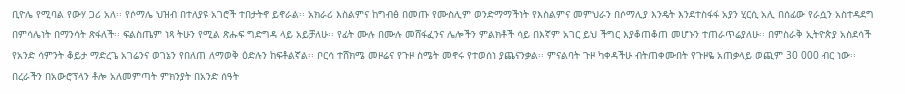ቢዮሌ የሚባል የውሃ ጋሪ አለ፡፡ የሶማሌ ህዝብ በተለያዩ አገሮች ተበታትኖ ይኖራል፡፡ አክራሪ እስልምና ከግብፅ በመጡ የሙስሊም ወንድማማችነት የእስልምና መምህራን በሶማሊያ እንዴት እንደተስፋፋ አያን ሂርሲ አሊ በሰፊው የራሷን አስተዳደግ በምሳሌነት በማንሳት ጽፋለች፡፡ ፍልስጤም ነጻ ትሁን የሚል ጽሑፍ ግድግዳ ላይ አይቻለሁ፡፡ የፊት ሙሉ በሙሉ መሸፋፈንና ሌሎችን ምልክቶች ሳይ በእኛም አገር ይህ ችግር እያቆጠቆጠ መሆኑን ተጠራጥሬያለሁ፡፡ በምስራቅ ኢትዮጵያ አስደሳች የአንድ ሳምንት ቆይታ ማድረጌ አገሬንና ወገኔን የበለጠ ለማወቅ ዕድሉን ከፍቶልኛል፡፡ ቦርሳ ተሸክሜ መዞሬና የጉዞ ስሜት መኖሩ የተወሰነ ያጨናንቃል፡፡ ምናልባት ጉዞ ካቀዳችሁ ብትጠቀሙበት የጉዞዬ አጠቃላይ ወጪም 30 000 ብር ነው፡፡ በረራችን በአውሮፕላን ቶሎ አለመምጣት ምክንያት በአንድ ሰዓት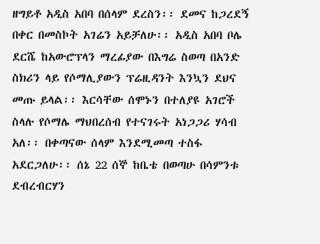ዘግይቶ አዲስ አበባ በሰላም ደረስን፡፡ ደመና ከጋረደኝ በቀር በመስኮት አገሬን አይቻለሁ፡፡ አዲስ አበባ ቦሌ ደርሼ ከአውሮፕላን ማረፊያው በእግሬ ስወጣ በአንድ ስክሪን ላይ የሶማሊያውን ፕሬዚዳንት እንኳን ደህና መጡ ይላል፡፡ እርሳቸው ሰሞኑን በተለያዩ አገሮች ስላሉ የሶማሌ ማህበረሰብ የተናገሩት አነጋጋሪ ሃሳብ አለ፡፡ በቀጣናው ሰላም እንደሚመጣ ተስፋ አደርጋለሁ፡፡ ሰኔ 22 ሰኞ ከቤቴ በወጣሁ በሳምንቱ ደብረብርሃን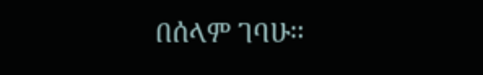በሰላም ገባሁ፡፡